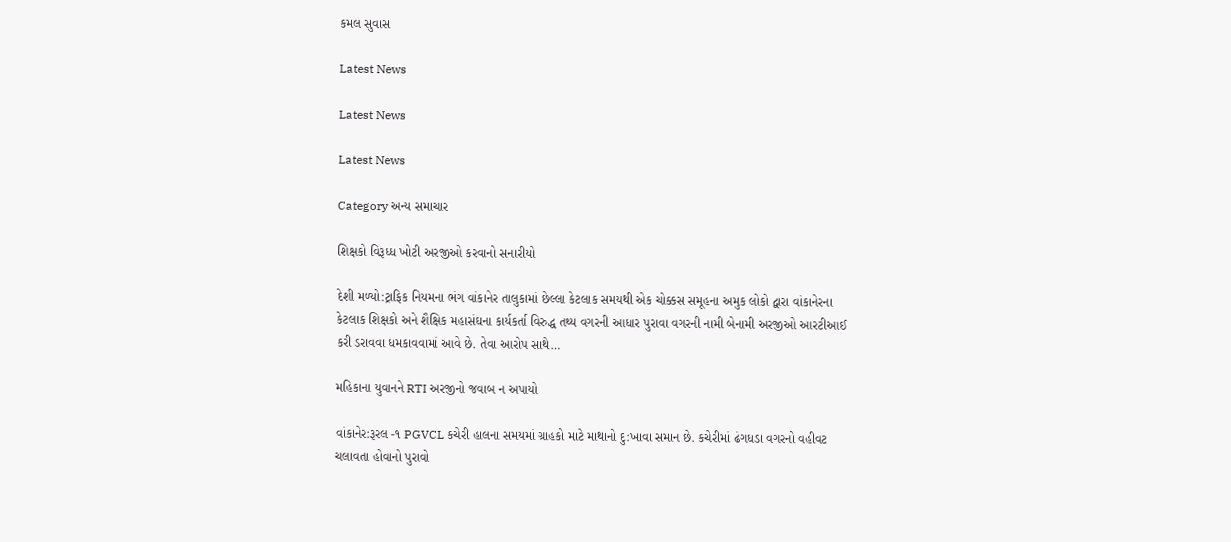કમલ સુવાસ

Latest News

Latest News

Latest News

Category અન્ય સમાચાર

શિક્ષકો વિરૂધ્ધ ખોટી અરજીઓ કરવાનો સનારીયો

દેશી મળ્યો:ટ્રાફિક નિયમના ભંગ વાંકાનેર તાલુકામાં છેલ્લા કેટલાક સમયથી એક ચોક્કસ સમૂહના અમુક લોકો દ્વારા વાંકાનેરના કેટલાક શિક્ષકો અને શૈક્ષિક મહાસંઘના કાર્યકર્તા વિરુદ્ધ તથ્ય વગરની આધાર પુરાવા વગરની નામી બેનામી અરજીઓ આરટીઆઈ કરી ડરાવવા ધમકાવવામાં આવે છે. તેવા આરોપ સાથે…

મહિકાના યુવાનને RTI અરજીનો જવાબ ન અપાયો

વાંકાનેર:રૂરલ -૧ PGVCL કચેરી હાલના સમયમાં ગ્રાહકો માટે માથાનો દુ:ખાવા સમાન છે. કચેરીમાં ઢંગધડા વગરનો વહીવટ ચલાવતા હોવાનો પુરાવો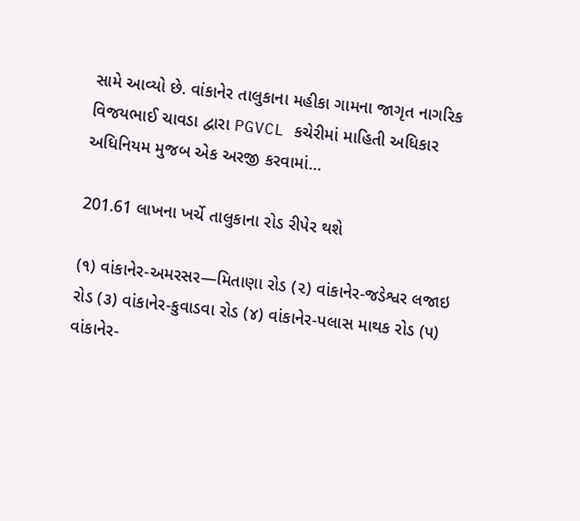સામે આવ્યો છે. વાંકાનેર તાલુકાના મહીકા ગામના જાગૃત નાગરિક વિજયભાઈ ચાવડા દ્વારા PGVCL કચેરીમાં માહિતી અધિકાર અધિનિયમ મુજબ એક અરજી કરવામાં…

201.61 લાખના ખર્ચે તાલુકાના રોડ રીપેર થશે

(૧) વાંકાનેર-અમરસર—મિતાણા રોડ (૨) વાંકાનેર-જડેશ્વર લજાઇ રોડ (૩) વાંકાનેર-કુવાડવા રોડ (૪) વાંકાનેર-પલાસ માથક રોડ (પ) વાંકાનેર-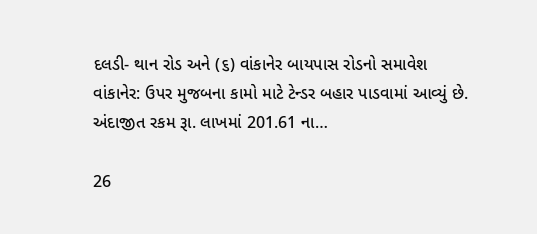દલડી- થાન રોડ અને (૬) વાંકાનેર બાયપાસ રોડનો સમાવેશ વાંકાનેર: ઉપર મુજબના કામો માટે ટેન્ડર બહાર પાડવામાં આવ્યું છે. અંદાજીત રકમ રૂા. લાખમાં 201.61 ના…

26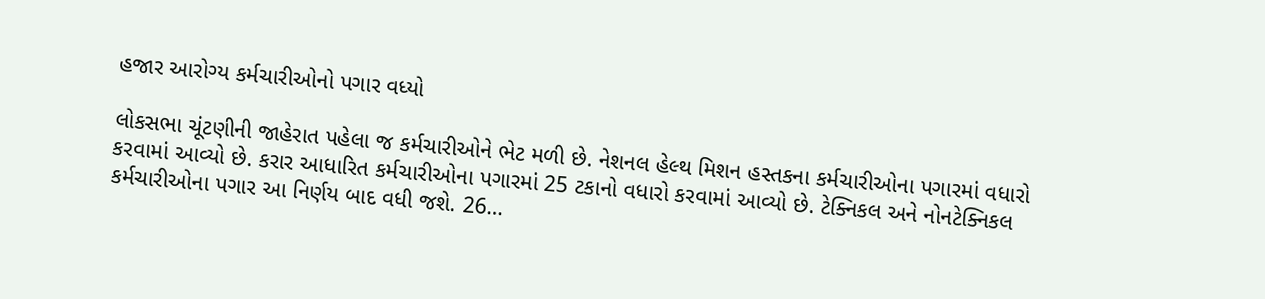હજાર આરોગ્ય કર્મચારીઓનો પગાર વધ્યો

લોકસભા ચૂંટણીની જાહેરાત પહેલા જ કર્મચારીઓને ભેટ મળી છે. નેશનલ હેલ્થ મિશન હસ્તકના કર્મચારીઓના પગારમાં વધારો કરવામાં આવ્યો છે. કરાર આધારિત કર્મચારીઓના પગારમાં 25 ટકાનો વધારો કરવામાં આવ્યો છે. ટેક્નિકલ અને નોનટેક્નિકલ કર્મચારીઓના પગાર આ નિર્ણય બાદ વધી જશે. 26…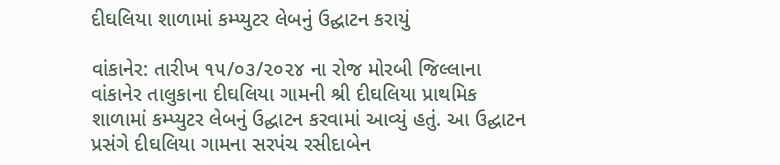દીઘલિયા શાળામાં કમ્પ્યુટર લેબનું ઉદ્ઘાટન કરાયું

વાંકાનેર: તારીખ ૧૫/૦૩/૨૦૨૪ ના રોજ મોરબી જિલ્લાના વાંકાનેર તાલુકાના દીઘલિયા ગામની શ્રી દીઘલિયા પ્રાથમિક શાળામાં કમ્પ્યુટર લેબનું ઉદ્ઘાટન કરવામાં આવ્યું હતું. આ ઉદ્ઘાટન પ્રસંગે દીઘલિયા ગામના સરપંચ રસીદાબેન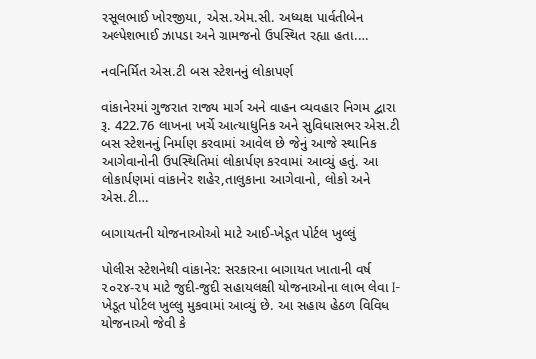રસૂલભાઈ ખોરજીયા, એસ.એમ.સી. અધ્યક્ષ પાર્વતીબેન અલ્પેશભાઈ ઝાપડા અને ગ્રામજનો ઉપસ્થિત રહ્યા હતા.…

નવનિર્મિત એસ.ટી બસ સ્ટેશનનું લોકાપર્ણ

વાંકાનેરમાં ગુજરાત રાજ્ય માર્ગ અને વાહન વ્યવહાર નિગમ દ્વારા રૂ. 422.76 લાખના ખર્ચે આત્યાધુનિક અને સુવિધાસભર એસ.ટી બસ સ્ટેશનનું નિર્માણ કરવામાં આવેલ છે જેનું આજે સ્થાનિક આગેવાનોની ઉપસ્થિતિમાં લોકાર્પણ કરવામાં આવ્યું હતું. આ લોકાર્પણમાં વાંકાનેર શહેર,તાલુકાના આગેવાનો, લોકો અને એસ.ટી…

બાગાયતની યોજનાઓઓ માટે આઈ-ખેડૂત પોર્ટલ ખુલ્લું

પોલીસ સ્ટેશનેથી વાંકાનેર: સરકારના બાગાયત ખાતાની વર્ષ ૨૦૨૪-૨૫ માટે જુદી-જુદી સહાયલક્ષી યોજનાઓના લાભ લેવા I-ખેડૂત પોર્ટલ ખુલ્લુ મુકવામાં આવ્યું છે. આ સહાય હેઠળ વિવિધ યોજનાઓ જેવી કે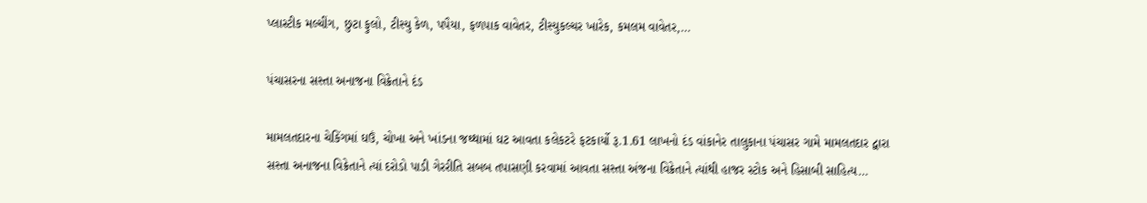પ્લાસ્ટીક મલ્ચીંગ, છુટા ફુલો, ટીસ્યુ કેળ, પપૈયા, ફળપાક વાવેતર, ટીસ્યુકલ્ચર ખારેક, કમલમ વાવેતર,…

પંચાસરના સસ્તા અનાજના વિક્રેતાને દંડ

મામલતદારના ચેકિંગમાં ઘઉં, ચોખા અને ખાંડના જથ્થામાં ઘટ આવતા કલેકટરે ફટકાર્યો રૂ.1.61 લાખનો દંડ વાંકાનેર તાલુકાના પંચાસર ગામે મામલતદાર દ્વારા સસ્તા અનાજના વિક્રેતાને ત્યાં દરોડો પાડી ગેરરીતિ સબબ તપાસણી કરવામાં આવતા સસ્તા અંજના વિક્રેતાને ત્યાંથી હાજર સ્ટોક અને હિસાબી સાહિત્ય…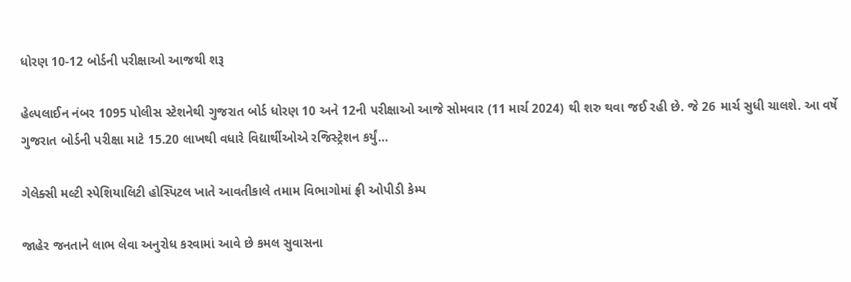ધોરણ 10-12 બોર્ડની પરીક્ષાઓ આજથી શરૂ

હેલ્પલાઈન નંબર 1095 પોલીસ સ્ટેશનેથી ગુજરાત બોર્ડ ધોરણ 10 અને 12ની પરીક્ષાઓ આજે સોમવાર (11 માર્ચ 2024) થી શરુ થવા જઈ રહી છે. જે 26 માર્ચ સુધી ચાલશે. આ વર્ષે ગુજરાત બોર્ડની પરીક્ષા માટે 15.20 લાખથી વધારે વિદ્યાર્થીઓએ રજિસ્ટ્રેશન કર્યું…

ગેલેક્સી મલ્ટી સ્પેશિયાલિટી હોસ્પિટલ ખાતે આવતીકાલે તમામ વિભાગોમાં ફ્રી ઓપીડી કેમ્પ

જાહેર જનતાને લાભ લેવા અનુરોધ કરવામાં આવે છે કમલ સુવાસના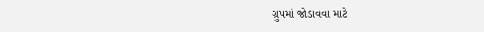ગ્રુપમાં જોડાવવા માટે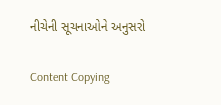નીચેની સૂચનાઓને અનુસરો

Content Copying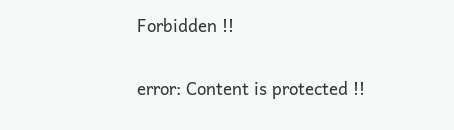Forbidden !!

error: Content is protected !!